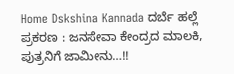Home Dskshina Kannada ದರ್ಬೆ ಹಲ್ಲೆ ಪ್ರಕರಣ : ಜನಸೇವಾ ಕೇಂದ್ರದ ಮಾಲಕಿ, ಪುತ್ರನಿಗೆ ಜಾಮೀನು…!!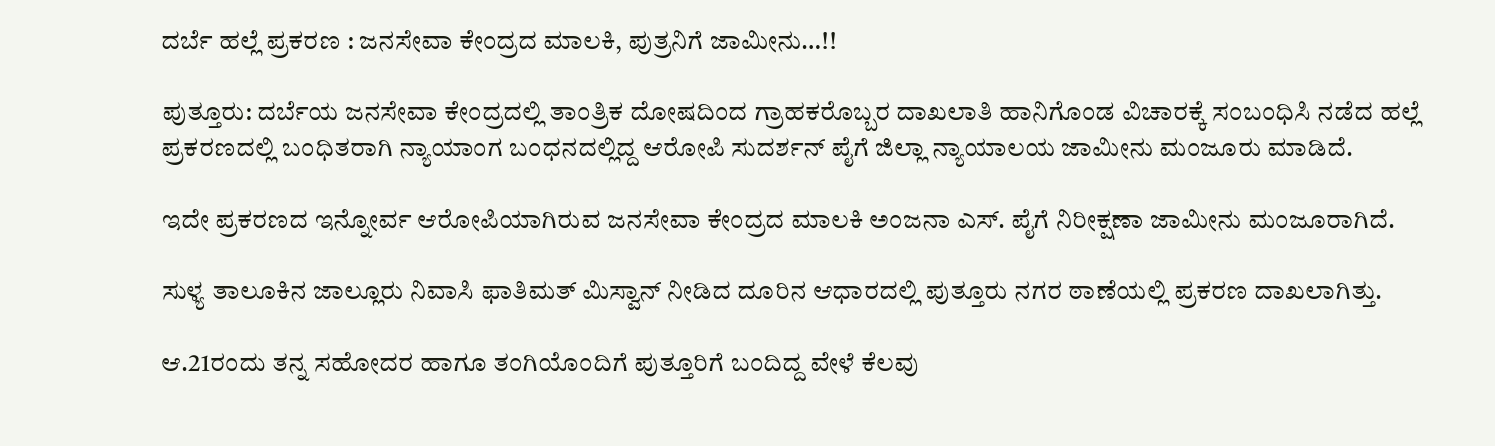ದರ್ಬೆ ಹಲ್ಲೆ ಪ್ರಕರಣ : ಜನಸೇವಾ ಕೇಂದ್ರದ ಮಾಲಕಿ, ಪುತ್ರನಿಗೆ ಜಾಮೀನು…!!

ಪುತ್ತೂರು: ದರ್ಬೆಯ ಜನಸೇವಾ ಕೇಂದ್ರದಲ್ಲಿ ತಾಂತ್ರಿಕ ದೋಷದಿಂದ ಗ್ರಾಹಕರೊಬ್ಬರ ದಾಖಲಾತಿ ಹಾನಿಗೊಂಡ ವಿಚಾರಕ್ಕೆ ಸಂಬಂಧಿಸಿ ನಡೆದ ಹಲ್ಲೆ ಪ್ರಕರಣದಲ್ಲಿ ಬಂಧಿತರಾಗಿ ನ್ಯಾಯಾಂಗ ಬಂಧನದಲ್ಲಿದ್ದ ಆರೋಪಿ ಸುದರ್ಶನ್ ಪೈಗೆ ಜಿಲ್ಲಾ ನ್ಯಾಯಾಲಯ ಜಾಮೀನು ಮಂಜೂರು ಮಾಡಿದೆ.

ಇದೇ ಪ್ರಕರಣದ ಇನ್ನೋರ್ವ ಆರೋಪಿಯಾಗಿರುವ ಜನಸೇವಾ ಕೇಂದ್ರದ ಮಾಲಕಿ ಅಂಜನಾ ಎಸ್. ಪೈಗೆ ನಿರೀಕ್ಷಣಾ ಜಾಮೀನು ಮಂಜೂರಾಗಿದೆ.

ಸುಳ್ಯ ತಾಲೂಕಿನ ಜಾಲ್ಲೂರು ನಿವಾಸಿ ಫಾತಿಮತ್ ಮಿಸ್ವಾನ್ ನೀಡಿದ ದೂರಿನ ಆಧಾರದಲ್ಲಿ ಪುತ್ತೂರು ನಗರ ಠಾಣೆಯಲ್ಲಿ ಪ್ರಕರಣ ದಾಖಲಾಗಿತ್ತು.

ಆ.21ರಂದು ತನ್ನ ಸಹೋದರ ಹಾಗೂ ತಂಗಿಯೊಂದಿಗೆ ಪುತ್ತೂರಿಗೆ ಬಂದಿದ್ದ ವೇಳೆ ಕೆಲವು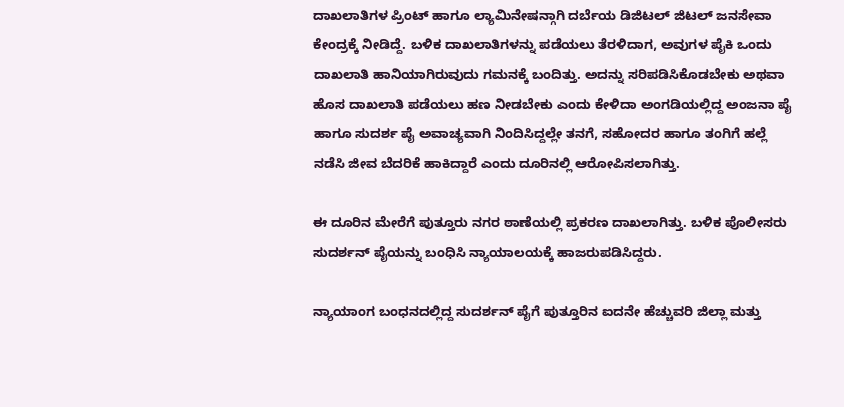ದಾಖಲಾತಿಗಳ ಪ್ರಿಂಟ್ ಹಾಗೂ ಲ್ಯಾಮಿನೇಷನ್ಗಾಗಿ ದರ್ಬೆಯ ಡಿಜಿಟಲ್ ಜಿಟಲ್ ಜನಸೇವಾ ಕೇಂದ್ರಕ್ಕೆ ನೀಡಿದ್ದೆ. ಬಳಿಕ ದಾಖಲಾತಿಗಳನ್ನು ಪಡೆಯಲು ತೆರಳಿದಾಗ, ಅವುಗಳ ಪೈಕಿ ಒಂದು ದಾಖಲಾತಿ ಹಾನಿಯಾಗಿರುವುದು ಗಮನಕ್ಕೆ ಬಂದಿತ್ತು. ಅದನ್ನು ಸರಿಪಡಿಸಿಕೊಡಬೇಕು ಅಥವಾ ಹೊಸ ದಾಖಲಾತಿ ಪಡೆಯಲು ಹಣ ನೀಡಬೇಕು ಎಂದು ಕೇಳಿದಾ ಅಂಗಡಿಯಲ್ಲಿದ್ದ ಅಂಜನಾ ಪೈ ಹಾಗೂ ಸುದರ್ಶ ಪೈ ಅವಾಚ್ಯವಾಗಿ ನಿಂದಿಸಿದ್ದಲ್ಲೇ ತನಗೆ, ಸಹೋದರ ಹಾಗೂ ತಂಗಿಗೆ ಹಲ್ಲೆ ನಡೆಸಿ ಜೀವ ಬೆದರಿಕೆ ಹಾಕಿದ್ದಾರೆ ಎಂದು ದೂರಿನಲ್ಲಿ ಆರೋಪಿಸಲಾಗಿತ್ತು.

ಈ ದೂರಿನ ಮೇರೆಗೆ ಪುತ್ತೂರು ನಗರ ಠಾಣೆಯಲ್ಲಿ ಪ್ರಕರಣ ದಾಖಲಾಗಿತ್ತು. ಬಳಿಕ ಪೊಲೀಸರು ಸುದರ್ಶನ್ ಪೈಯನ್ನು ಬಂಧಿಸಿ ನ್ಯಾಯಾಲಯಕ್ಕೆ ಹಾಜರುಪಡಿಸಿದ್ದರು.

ನ್ಯಾಯಾಂಗ ಬಂಧನದಲ್ಲಿದ್ದ ಸುದರ್ಶನ್ ಪೈಗೆ ಪುತ್ತೂರಿನ ಐದನೇ ಹೆಚ್ಚುವರಿ ಜಿಲ್ಲಾ ಮತ್ತು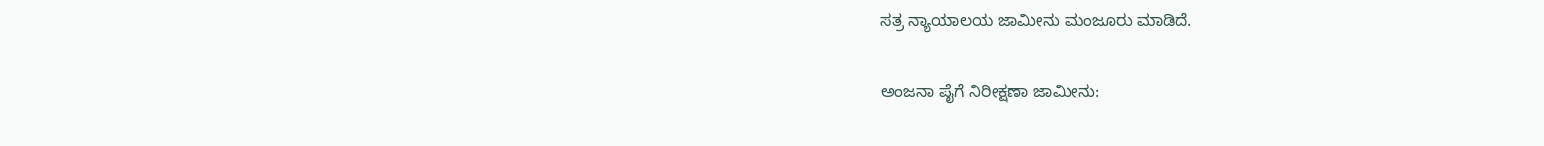ಸತ್ರ ನ್ಯಾಯಾಲಯ ಜಾಮೀನು ಮಂಜೂರು ಮಾಡಿದೆ.

ಅಂಜನಾ ಪೈಗೆ ನಿರೀಕ್ಷಣಾ ಜಾಮೀನು: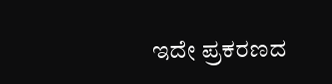ಇದೇ ಪ್ರಕರಣದ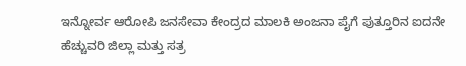ಇನ್ನೋರ್ವ ಆರೋಪಿ ಜನಸೇವಾ ಕೇಂದ್ರದ ಮಾಲಕಿ ಅಂಜನಾ ಪೈಗೆ ಪುತ್ತೂರಿನ ಐದನೇ ಹೆಚ್ಚುವರಿ ಜಿಲ್ಲಾ ಮತ್ತು ಸತ್ರ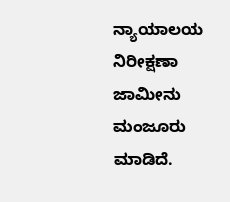ನ್ಯಾಯಾಲಯ ನಿರೀಕ್ಷಣಾ ಜಾಮೀನು ಮಂಜೂರು ಮಾಡಿದೆ.